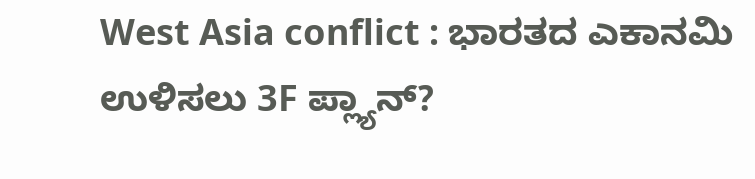West Asia conflict : ಭಾರತದ ಎಕಾನಮಿ ಉಳಿಸಲು 3F ಪ್ಲ್ಯಾನ್?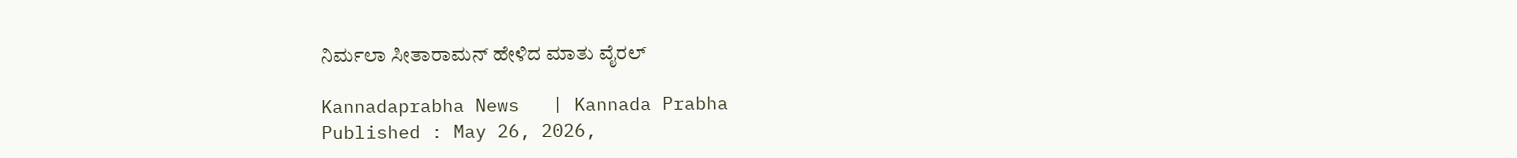ನಿರ್ಮಲಾ ಸೀತಾರಾಮನ್ ಹೇಳಿದ ಮಾತು ವೈರಲ್

Kannadaprabha News   | Kannada Prabha
Published : May 26, 2026,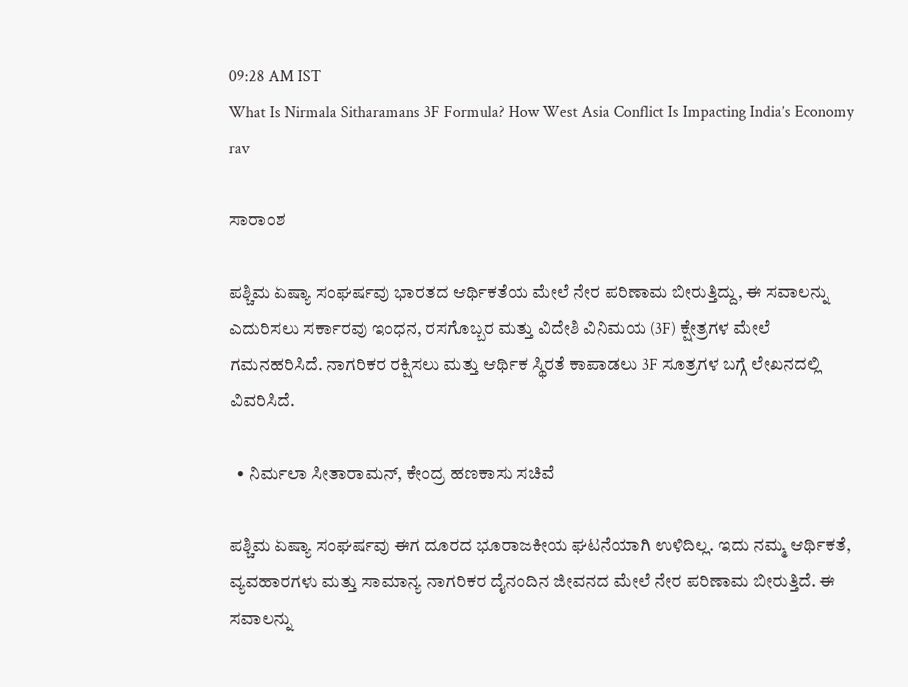09:28 AM IST
What Is Nirmala Sitharamans 3F Formula? How West Asia Conflict Is Impacting India’s Economy rav

ಸಾರಾಂಶ

ಪಶ್ಚಿಮ ಏಷ್ಯಾ ಸಂಘರ್ಷವು ಭಾರತದ ಆರ್ಥಿಕತೆಯ ಮೇಲೆ ನೇರ ಪರಿಣಾಮ ಬೀರುತ್ತಿದ್ದು, ಈ ಸವಾಲನ್ನು ಎದುರಿಸಲು ಸರ್ಕಾರವು ಇಂಧನ, ರಸಗೊಬ್ಬರ ಮತ್ತು ವಿದೇಶಿ ವಿನಿಮಯ (3F) ಕ್ಷೇತ್ರಗಳ ಮೇಲೆ ಗಮನಹರಿಸಿದೆ. ನಾಗರಿಕರ ರಕ್ಷಿಸಲು ಮತ್ತು ಆರ್ಥಿಕ ಸ್ಥಿರತೆ ಕಾಪಾಡಲು 3F ಸೂತ್ರಗಳ ಬಗ್ಗೆ ಲೇಖನದಲ್ಲಿ ವಿವರಿಸಿದೆ.

  • ನಿರ್ಮಲಾ ಸೀತಾರಾಮನ್‌, ಕೇಂದ್ರ ಹಣಕಾಸು ಸಚಿವೆ

ಪಶ್ಚಿಮ ಏಷ್ಯಾ ಸಂಘರ್ಷವು ಈಗ ದೂರದ ಭೂರಾಜಕೀಯ ಘಟನೆಯಾಗಿ ಉಳಿದಿಲ್ಲ. ಇದು ನಮ್ಮ ಆರ್ಥಿಕತೆ, ವ್ಯವಹಾರಗಳು ಮತ್ತು ಸಾಮಾನ್ಯ ನಾಗರಿಕರ ದೈನಂದಿನ ಜೀವನದ ಮೇಲೆ ನೇರ ಪರಿಣಾಮ ಬೀರುತ್ತಿದೆ. ಈ ಸವಾಲನ್ನು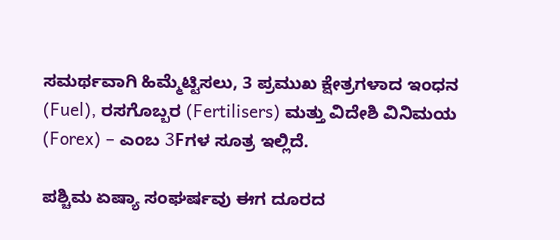ಸಮರ್ಥವಾಗಿ ಹಿಮ್ಮೆಟ್ಟಿಸಲು, 3 ಪ್ರಮುಖ ಕ್ಷೇತ್ರಗಳಾದ ಇಂಧನ (Fuel), ರಸಗೊಬ್ಬರ (Fertilisers) ಮತ್ತು ವಿದೇಶಿ ವಿನಿಮಯ (Forex) – ಎಂಬ 3Fಗಳ ಸೂತ್ರ ಇಲ್ಲಿದೆ.

ಪಶ್ಚಿಮ ಏಷ್ಯಾ ಸಂಘರ್ಷವು ಈಗ ದೂರದ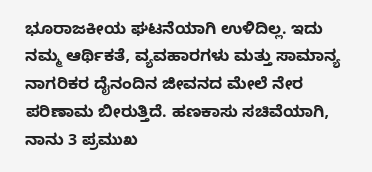ಭೂರಾಜಕೀಯ ಘಟನೆಯಾಗಿ ಉಳಿದಿಲ್ಲ. ಇದು ನಮ್ಮ ಆರ್ಥಿಕತೆ, ವ್ಯವಹಾರಗಳು ಮತ್ತು ಸಾಮಾನ್ಯ ನಾಗರಿಕರ ದೈನಂದಿನ ಜೀವನದ ಮೇಲೆ ನೇರ ಪರಿಣಾಮ ಬೀರುತ್ತಿದೆ. ಹಣಕಾಸು ಸಚಿವೆಯಾಗಿ, ನಾನು 3 ಪ್ರಮುಖ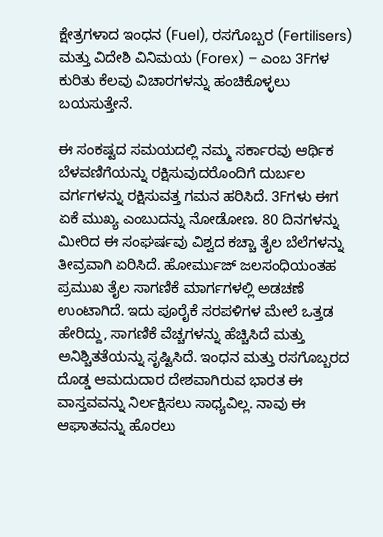ಕ್ಷೇತ್ರಗಳಾದ ಇಂಧನ (Fuel), ರಸಗೊಬ್ಬರ (Fertilisers) ಮತ್ತು ವಿದೇಶಿ ವಿನಿಮಯ (Forex) – ಎಂಬ 3Fಗಳ ಕುರಿತು ಕೆಲವು ವಿಚಾರಗಳನ್ನು ಹಂಚಿಕೊಳ್ಳಲು ಬಯಸುತ್ತೇನೆ.

ಈ ಸಂಕಷ್ಟದ ಸಮಯದಲ್ಲಿ ನಮ್ಮ ಸರ್ಕಾರವು ಆರ್ಥಿಕ ಬೆಳವಣಿಗೆಯನ್ನು ರಕ್ಷಿಸುವುದರೊಂದಿಗೆ ದುರ್ಬಲ ವರ್ಗಗಳನ್ನು ರಕ್ಷಿಸುವತ್ತ ಗಮನ ಹರಿಸಿದೆ. 3Fಗಳು ಈಗ ಏಕೆ ಮುಖ್ಯ ಎಂಬುದನ್ನು ನೋಡೋಣ. 80 ದಿನಗಳನ್ನು ಮೀರಿದ ಈ ಸಂಘರ್ಷವು ವಿಶ್ವದ ಕಚ್ಚಾ ತೈಲ ಬೆಲೆಗಳನ್ನು ತೀವ್ರವಾಗಿ ಏರಿಸಿದೆ. ಹೋರ್ಮುಜ್ ಜಲಸಂಧಿಯಂತಹ ಪ್ರಮುಖ ತೈಲ ಸಾಗಣಿಕೆ ಮಾರ್ಗಗಳಲ್ಲಿ ಅಡಚಣೆ ಉಂಟಾಗಿದೆ. ಇದು ಪೂರೈಕೆ ಸರಪಳಿಗಳ ಮೇಲೆ ಒತ್ತಡ ಹೇರಿದ್ದು, ಸಾಗಣಿಕೆ ವೆಚ್ಚಗಳನ್ನು ಹೆಚ್ಚಿಸಿದೆ ಮತ್ತು ಅನಿಶ್ಚಿತತೆಯನ್ನು ಸೃಷ್ಟಿಸಿದೆ. ಇಂಧನ ಮತ್ತು ರಸಗೊಬ್ಬರದ ದೊಡ್ಡ ಆಮದುದಾರ ದೇಶವಾಗಿರುವ ಭಾರತ ಈ ವಾಸ್ತವವನ್ನು ನಿರ್ಲಕ್ಷಿಸಲು ಸಾಧ್ಯವಿಲ್ಲ. ನಾವು ಈ ಆಘಾತವನ್ನು ಹೊರಲು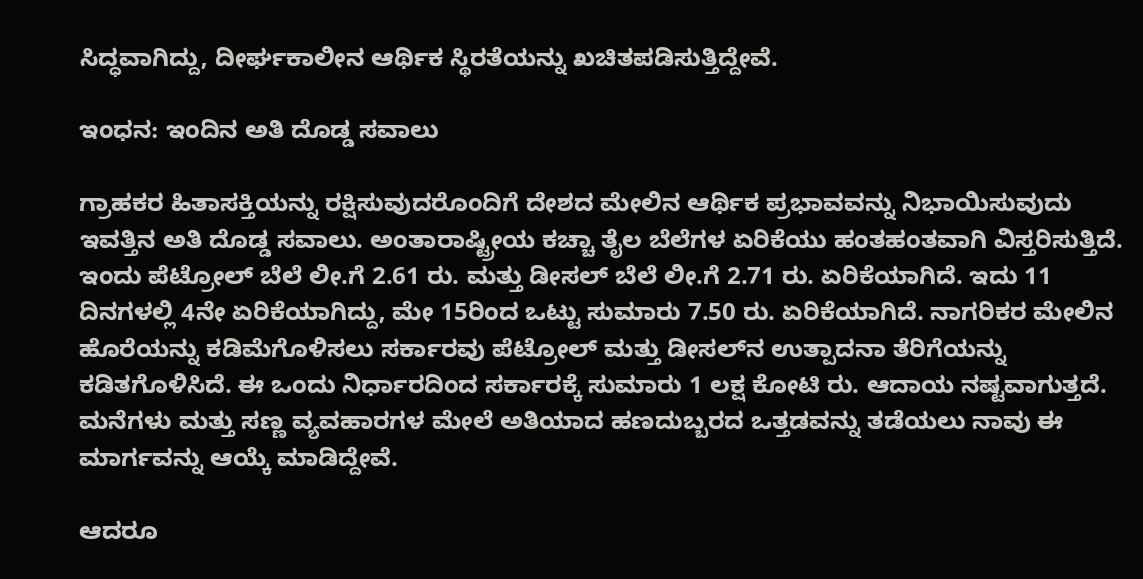ಸಿದ್ಧವಾಗಿದ್ದು, ದೀರ್ಘಕಾಲೀನ ಆರ್ಥಿಕ ಸ್ಥಿರತೆಯನ್ನು ಖಚಿತಪಡಿಸುತ್ತಿದ್ದೇವೆ.

ಇಂಧನ: ಇಂದಿನ ಅತಿ ದೊಡ್ಡ ಸವಾಲು

ಗ್ರಾಹಕರ ಹಿತಾಸಕ್ತಿಯನ್ನು ರಕ್ಷಿಸುವುದರೊಂದಿಗೆ ದೇಶದ ಮೇಲಿನ ಆರ್ಥಿಕ ಪ್ರಭಾವವನ್ನು ನಿಭಾಯಿಸುವುದು ಇವತ್ತಿನ ಅತಿ ದೊಡ್ಡ ಸವಾಲು. ಅಂತಾರಾಷ್ಟ್ರೀಯ ಕಚ್ಚಾ ತೈಲ ಬೆಲೆಗಳ ಏರಿಕೆಯು ಹಂತಹಂತವಾಗಿ ವಿಸ್ತರಿಸುತ್ತಿದೆ. ಇಂದು ಪೆಟ್ರೋಲ್ ಬೆಲೆ ಲೀ.ಗೆ 2.61 ರು. ಮತ್ತು ಡೀಸಲ್ ಬೆಲೆ ಲೀ.ಗೆ 2.71 ರು. ಏರಿಕೆಯಾಗಿದೆ. ಇದು 11 ದಿನಗಳಲ್ಲಿ 4ನೇ ಏರಿಕೆಯಾಗಿದ್ದು, ಮೇ 15ರಿಂದ ಒಟ್ಟು ಸುಮಾರು 7.50 ರು. ಏರಿಕೆಯಾಗಿದೆ. ನಾಗರಿಕರ ಮೇಲಿನ ಹೊರೆಯನ್ನು ಕಡಿಮೆಗೊಳಿಸಲು ಸರ್ಕಾರವು ಪೆಟ್ರೋಲ್ ಮತ್ತು ಡೀಸಲ್‌ನ ಉತ್ಪಾದನಾ ತೆರಿಗೆಯನ್ನು ಕಡಿತಗೊಳಿಸಿದೆ. ಈ ಒಂದು ನಿರ್ಧಾರದಿಂದ ಸರ್ಕಾರಕ್ಕೆ ಸುಮಾರು 1 ಲಕ್ಷ ಕೋಟಿ ರು. ಆದಾಯ ನಷ್ಟವಾಗುತ್ತದೆ. ಮನೆಗಳು ಮತ್ತು ಸಣ್ಣ ವ್ಯವಹಾರಗಳ ಮೇಲೆ ಅತಿಯಾದ ಹಣದುಬ್ಬರದ ಒತ್ತಡವನ್ನು ತಡೆಯಲು ನಾವು ಈ ಮಾರ್ಗವನ್ನು ಆಯ್ಕೆ ಮಾಡಿದ್ದೇವೆ.

ಆದರೂ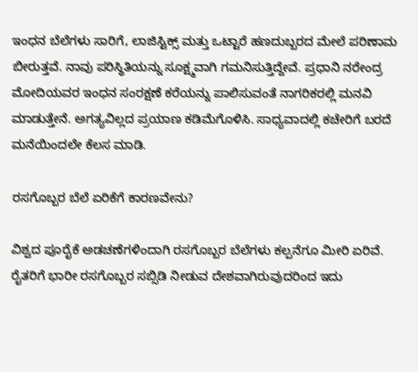ಇಂಧನ ಬೆಲೆಗಳು ಸಾರಿಗೆ, ಲಾಜಿಸ್ಟಿಕ್ಸ್ ಮತ್ತು ಒಟ್ಟಾರೆ ಹಣದುಬ್ಬರದ ಮೇಲೆ ಪರಿಣಾಮ ಬೀರುತ್ತವೆ. ನಾವು ಪರಿಸ್ಥಿತಿಯನ್ನು ಸೂಕ್ಷ್ಮವಾಗಿ ಗಮನಿಸುತ್ತಿದ್ದೇವೆ. ಪ್ರಧಾನಿ ನರೇಂದ್ರ ಮೋದಿಯವರ ಇಂಧನ ಸಂರಕ್ಷಣೆ ಕರೆಯನ್ನು ಪಾಲಿಸುವಂತೆ ನಾಗರಿಕರಲ್ಲಿ ಮನವಿ ಮಾಡುತ್ತೇನೆ. ಅಗತ್ಯವಿಲ್ಲದ ಪ್ರಯಾಣ ಕಡಿಮೆಗೊಳಿಸಿ. ಸಾಧ್ಯವಾದಲ್ಲಿ ಕಚೇರಿಗೆ ಬರದೆ ಮನೆಯಿಂದಲೇ ಕೆಲಸ ಮಾಡಿ.

ರಸಗೊಬ್ಬರ ಬೆಲೆ ಏರಿಕೆಗೆ ಕಾರಣವೇನು?

ವಿಶ್ವದ ಪೂರೈಕೆ ಅಡಚಣೆಗಳಿಂದಾಗಿ ರಸಗೊಬ್ಬರ ಬೆಲೆಗಳು ಕಲ್ಪನೆಗೂ ಮೀರಿ ಏರಿವೆ. ರೈತರಿಗೆ ಭಾರೀ ರಸಗೊಬ್ಬರ ಸಬ್ಸಿಡಿ ನೀಡುವ ದೇಶವಾಗಿರುವುದರಿಂದ ಇದು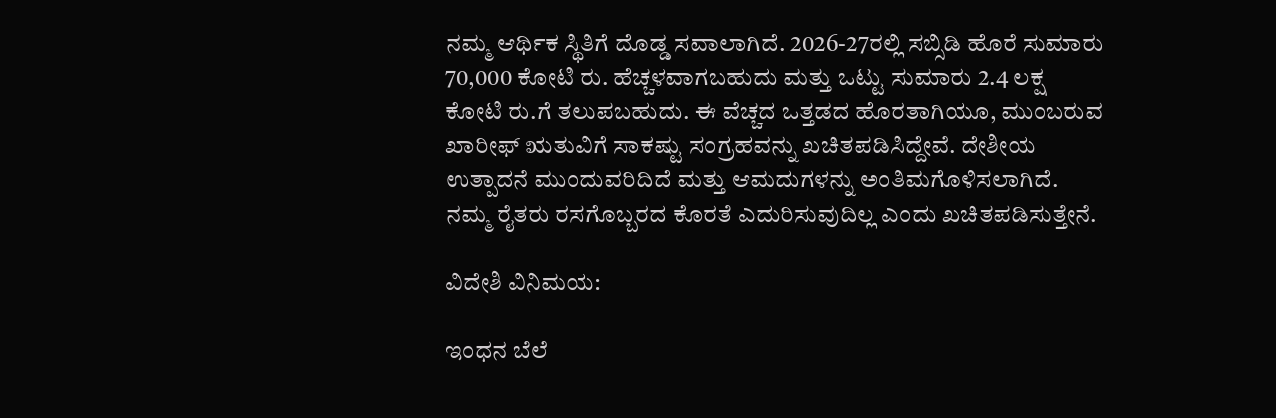ನಮ್ಮ ಆರ್ಥಿಕ ಸ್ಥಿತಿಗೆ ದೊಡ್ಡ ಸವಾಲಾಗಿದೆ. 2026-27ರಲ್ಲಿ ಸಬ್ಸಿಡಿ ಹೊರೆ ಸುಮಾರು 70,000 ಕೋಟಿ ರು. ಹೆಚ್ಚಳವಾಗಬಹುದು ಮತ್ತು ಒಟ್ಟು ಸುಮಾರು 2.4 ಲಕ್ಷ ಕೋಟಿ ರು.ಗೆ ತಲುಪಬಹುದು. ಈ ವೆಚ್ಚದ ಒತ್ತಡದ ಹೊರತಾಗಿಯೂ, ಮುಂಬರುವ ಖಾರೀಫ್ ಋತುವಿಗೆ ಸಾಕಷ್ಟು ಸಂಗ್ರಹವನ್ನು ಖಚಿತಪಡಿಸಿದ್ದೇವೆ. ದೇಶೀಯ ಉತ್ಪಾದನೆ ಮುಂದುವರಿದಿದೆ ಮತ್ತು ಆಮದುಗಳನ್ನು ಅಂತಿಮಗೊಳಿಸಲಾಗಿದೆ. ನಮ್ಮ ರೈತರು ರಸಗೊಬ್ಬರದ ಕೊರತೆ ಎದುರಿಸುವುದಿಲ್ಲ ಎಂದು ಖಚಿತಪಡಿಸುತ್ತೇನೆ.

ವಿದೇಶಿ ವಿನಿಮಯ:

ಇಂಧನ ಬೆಲೆ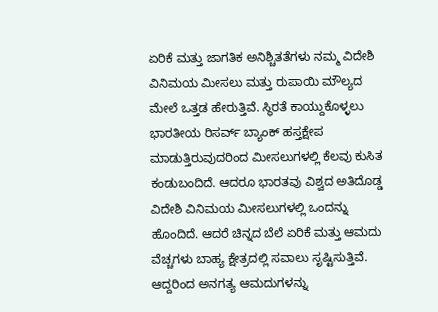ಏರಿಕೆ ಮತ್ತು ಜಾಗತಿಕ ಅನಿಶ್ಚಿತತೆಗಳು ನಮ್ಮ ವಿದೇಶಿ ವಿನಿಮಯ ಮೀಸಲು ಮತ್ತು ರುಪಾಯಿ ಮೌಲ್ಯದ ಮೇಲೆ ಒತ್ತಡ ಹೇರುತ್ತಿವೆ. ಸ್ಥಿರತೆ ಕಾಯ್ದುಕೊಳ್ಳಲು ಭಾರತೀಯ ರಿಸರ್ವ್ ಬ್ಯಾಂಕ್ ಹಸ್ತಕ್ಷೇಪ ಮಾಡುತ್ತಿರುವುದರಿಂದ ಮೀಸಲುಗಳಲ್ಲಿ ಕೆಲವು ಕುಸಿತ ಕಂಡುಬಂದಿದೆ. ಆದರೂ ಭಾರತವು ವಿಶ್ವದ ಅತಿದೊಡ್ಡ ವಿದೇಶಿ ವಿನಿಮಯ ಮೀಸಲುಗಳಲ್ಲಿ ಒಂದನ್ನು ಹೊಂದಿದೆ. ಆದರೆ ಚಿನ್ನದ ಬೆಲೆ ಏರಿಕೆ ಮತ್ತು ಆಮದು ವೆಚ್ಚಗಳು ಬಾಹ್ಯ ಕ್ಷೇತ್ರದಲ್ಲಿ ಸವಾಲು ಸೃಷ್ಟಿಸುತ್ತಿವೆ. ಆದ್ದರಿಂದ ಅನಗತ್ಯ ಆಮದುಗಳನ್ನು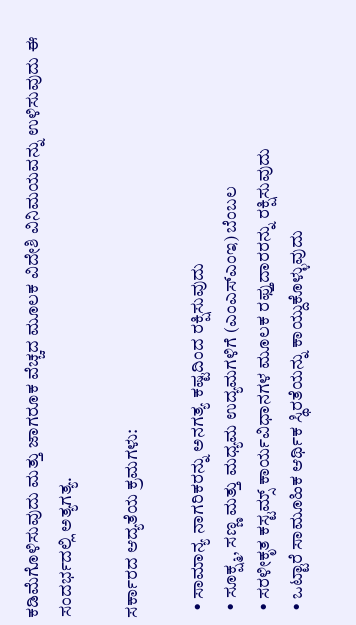ಕಡಿಮೆಗೊಳಿಸುವುದು ಮತ್ತು ಜಾಗರೂಕ ವೆಚ್ಚದ ಮೂಲಕ ವಿದೇಶಿ ವಿನಿಮಯವನ್ನು ಉಳಿಸುವುದು ಈ ಸಂದರ್ಭದಲ್ಲಿ ಅತ್ಯಗತ್ಯ.

ಸರ್ಕಾರದ ಆದ್ಯತೆಯ ಕ್ರಮಗಳು:

  • ಸಾಮಾನ್ಯ ನಾಗರಿಕರನ್ನು ಅನಗತ್ಯ ಕಷ್ಟದಿಂದ ರಕ್ಷಿಸುವುದು
  • ಸೂಕ್ಷ್ಮ, ಸಣ್ಣ ಮತ್ತು ಮಧ್ಯಮ ಉದ್ಯಮಗಳಿಗೆ (ಎಂಎಸ್‌ಎಂಇ) ಬೆಂಬಲ
  • ಸರಳೀಕೃತ ಕಸ್ಟಮ್ಸ್ ಕಾರ್ಯವಿಧಾನಗಳ ಮೂಲಕ ರಫ್ತುದಾರರನ್ನು ರಕ್ಷಿಸುವುದು
  • ಒಟ್ಟಾರೆ ಸಾಮೂಹಿಕ ಆರ್ಥಿಕ ಸ್ಥಿರತೆಯನ್ನು ಕಾಯ್ದುಕೊಳ್ಳುವುದು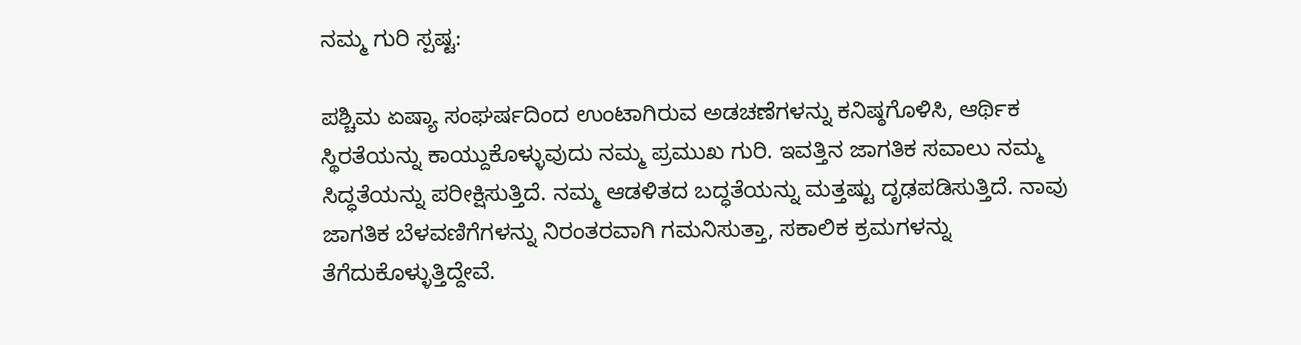ನಮ್ಮ ಗುರಿ ಸ್ಪಷ್ಟ:

ಪಶ್ಚಿಮ ಏಷ್ಯಾ ಸಂಘರ್ಷದಿಂದ ಉಂಟಾಗಿರುವ ಅಡಚಣೆಗಳನ್ನು ಕನಿಷ್ಠಗೊಳಿಸಿ, ಆರ್ಥಿಕ ಸ್ಥಿರತೆಯನ್ನು ಕಾಯ್ದುಕೊಳ್ಳುವುದು ನಮ್ಮ ಪ್ರಮುಖ ಗುರಿ. ಇವತ್ತಿನ ಜಾಗತಿಕ ಸವಾಲು ನಮ್ಮ ಸಿದ್ಧತೆಯನ್ನು ಪರೀಕ್ಷಿಸುತ್ತಿದೆ. ನಮ್ಮ ಆಡಳಿತದ ಬದ್ಧತೆಯನ್ನು ಮತ್ತಷ್ಟು ದೃಢಪಡಿಸುತ್ತಿದೆ. ನಾವು ಜಾಗತಿಕ ಬೆಳವಣಿಗೆಗಳನ್ನು ನಿರಂತರವಾಗಿ ಗಮನಿಸುತ್ತಾ, ಸಕಾಲಿಕ ಕ್ರಮಗಳನ್ನು ತೆಗೆದುಕೊಳ್ಳುತ್ತಿದ್ದೇವೆ.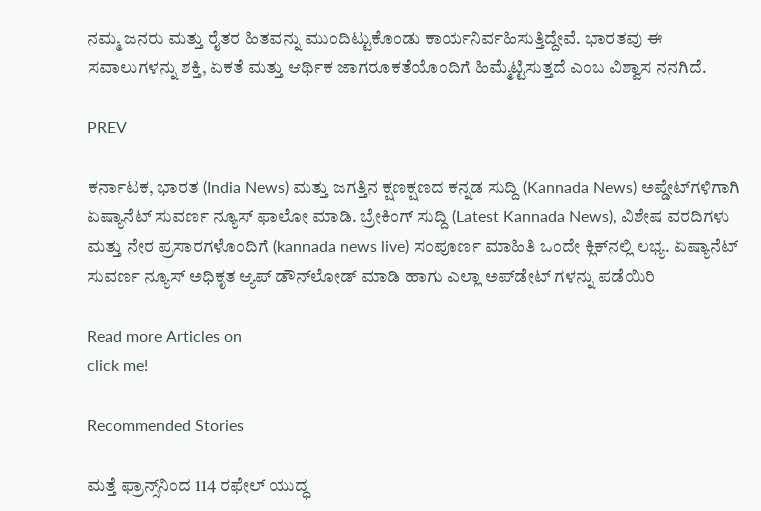ನಮ್ಮ ಜನರು ಮತ್ತು ರೈತರ ಹಿತವನ್ನು ಮುಂದಿಟ್ಟುಕೊಂಡು ಕಾರ್ಯನಿರ್ವಹಿಸುತ್ತಿದ್ದೇವೆ. ಭಾರತವು ಈ ಸವಾಲುಗಳನ್ನು ಶಕ್ತಿ, ಏಕತೆ ಮತ್ತು ಆರ್ಥಿಕ ಜಾಗರೂಕತೆಯೊಂದಿಗೆ ಹಿಮ್ಮೆಟ್ಟಿಸುತ್ತದೆ ಎಂಬ ವಿಶ್ವಾಸ ನನಗಿದೆ.

PREV

ಕರ್ನಾಟಕ, ಭಾರತ (India News) ಮತ್ತು ಜಗತ್ತಿನ ಕ್ಷಣಕ್ಷಣದ ಕನ್ನಡ ಸುದ್ದಿ (Kannada News) ಅಪ್ಡೇಟ್‌ಗಳಿಗಾಗಿ ಏಷ್ಯಾನೆಟ್ ಸುವರ್ಣ ನ್ಯೂಸ್‌ ಫಾಲೋ ಮಾಡಿ. ಬ್ರೇಕಿಂಗ್ ಸುದ್ದಿ (Latest Kannada News), ವಿಶೇಷ ವರದಿಗಳು ಮತ್ತು ನೇರ ಪ್ರಸಾರಗಳೊಂದಿಗೆ (kannada news live) ಸಂಪೂರ್ಣ ಮಾಹಿತಿ ಒಂದೇ ಕ್ಲಿಕ್‌ನಲ್ಲಿ ಲಭ್ಯ. ಏಷ್ಯಾನೆಟ್ ಸುವರ್ಣ ನ್ಯೂಸ್ ಅಧಿಕೃತ ಆ್ಯಪ್ ಡೌನ್‌ಲೋಡ್ ಮಾಡಿ ಹಾಗು ಎಲ್ಲಾ ಅಪ್‌ಡೇಟ್ ಗಳನ್ನು ಪಡೆಯಿರಿ

Read more Articles on
click me!

Recommended Stories

ಮತ್ತೆ ಫ್ರಾನ್ಸ್‌ನಿಂದ 114 ರಫೇಲ್ ಯುದ್ಧ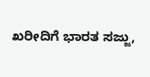ಖರೀದಿಗೆ ಭಾರತ ಸಜ್ಜು,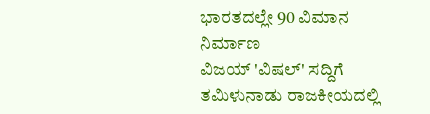ಭಾರತದಲ್ಲೇ 90 ವಿಮಾನ ನಿರ್ಮಾಣ
ವಿಜಯ್ 'ವಿಷಲ್‌' ಸದ್ದಿಗೆ ತಮಿಳುನಾಡು ರಾಜಕೀಯದಲ್ಲಿ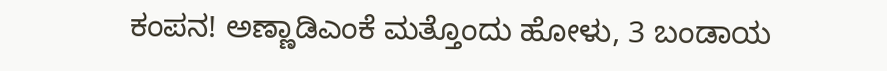ಕಂಪನ! ಅಣ್ಣಾಡಿಎಂಕೆ ಮತ್ತೊಂದು ಹೋಳು, 3 ಬಂಡಾಯ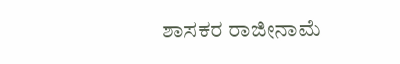ಶಾಸಕರ ರಾಜೀನಾಮೆ